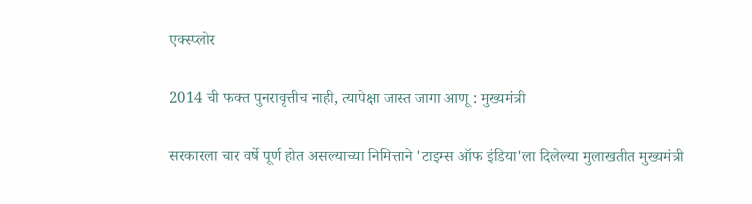एक्स्प्लोर

2014 ची फक्त पुनरावृत्तीच नाही, त्यापेक्षा जास्त जागा आणू : मुख्यमंत्री

सरकारला चार वर्षे पूर्ण होत असल्याच्या निमित्ताने 'टाइम्स ऑफ इंडिया'ला दिलेल्या मुलाखतीत मुख्यमंत्री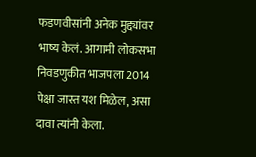फडणवीसांनी अनेक मुद्द्यांवर भाष्य केलं. आगामी लोकसभा निवडणुकीत भाजपला 2014 पेक्षा जास्त यश मिळेल, असा दावा त्यांनी केला.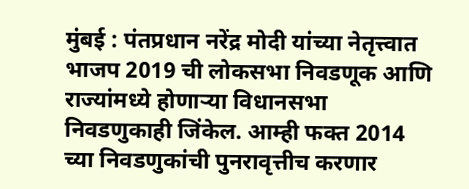मुंबई : पंतप्रधान नरेंद्र मोदी यांच्या नेतृत्त्वात भाजप 2019 ची लोकसभा निवडणूक आणि राज्यांमध्ये होणाऱ्या विधानसभा निवडणुकाही जिंकेल. आम्ही फक्त 2014 च्या निवडणुकांची पुनरावृत्तीच करणार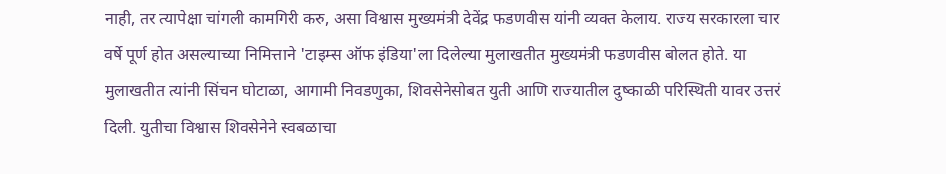नाही, तर त्यापेक्षा चांगली कामगिरी करु, असा विश्वास मुख्यमंत्री देवेंद्र फडणवीस यांनी व्यक्त केलाय. राज्य सरकारला चार वर्षे पूर्ण होत असल्याच्या निमित्ताने 'टाइम्स ऑफ इंडिया'ला दिलेल्या मुलाखतीत मुख्यमंत्री फडणवीस बोलत होते. या मुलाखतीत त्यांनी सिंचन घोटाळा, आगामी निवडणुका, शिवसेनेसोबत युती आणि राज्यातील दुष्काळी परिस्थिती यावर उत्तरं दिली. युतीचा विश्वास शिवसेनेने स्वबळाचा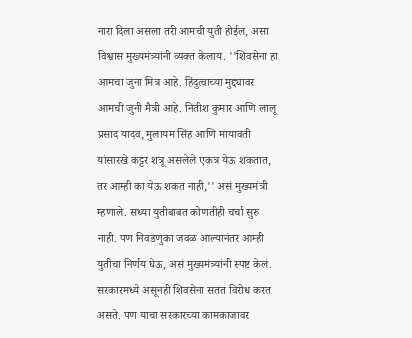नारा दिला असला तरी आमची युती होईल, असा विश्वास मुख्यमंत्र्यांनी व्यक्त केलाय. ''शिवसेना हा आमचा जुना मित्र आहे. हिंदुत्वाच्या मुद्द्यावर आमची जुनी मैत्री आहे. नितीश कुमार आणि लालू प्रसाद यादव, मुलायम सिंह आणि मायावती यांसारखे कट्टर शत्रू असलेले एकत्र येऊ शकतात, तर आम्ही का येऊ शकत नाही,'' असं मुख्यमंत्री म्हणाले. सध्या युतीबाबत कोणतीही चर्चा सुरु नाही. पण निवडणुका जवळ आल्यानंतर आम्ही युतीचा निर्णय घेऊ, असं मुख्यमंत्र्यांनी स्पष्ट केलं. सरकारमध्ये असूनही शिवसेना सतत विरोध करत असते. पण याचा सरकारच्या कामकाजावर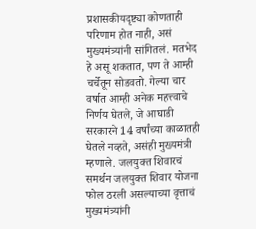प्रशासकीयदृष्ट्या कोणताही परिणाम होत नाही, असं मुख्यमंत्र्यांनी सांगितलं. मतभेद हे असू शकतात, पण ते आम्ही चर्चेतून सोडवतो. गेल्या चार वर्षात आम्ही अनेक महत्त्वाचे निर्णय घेतले, जे आघाडी सरकारने 14 वर्षांच्या काळातही घेतले नव्हते, असंही मुख्यमंत्री म्हणाले. जलयुक्त शिवारचं समर्थन जलयुक्त शिवार योजना फोल ठरली असल्याच्या वृत्ताचं मुख्यमंत्र्यांनी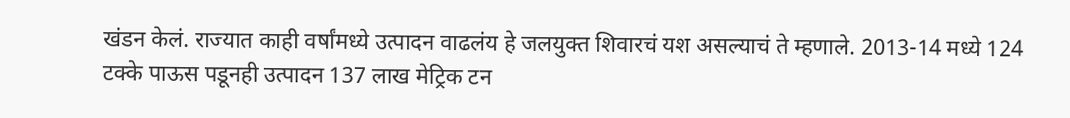खंडन केलं. राज्यात काही वर्षांमध्ये उत्पादन वाढलंय हे जलयुक्त शिवारचं यश असल्याचं ते म्हणाले. 2013-14 मध्ये 124 टक्के पाऊस पडूनही उत्पादन 137 लाख मेट्रिक टन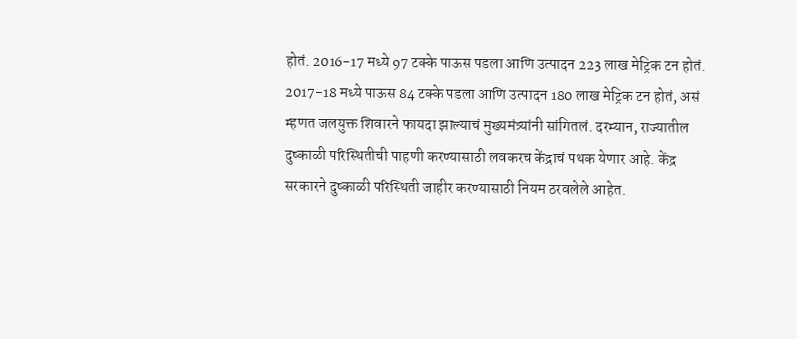होतं. 2016-17 मध्ये 97 टक्के पाऊस पडला आणि उत्पादन 223 लाख मेट्रिक टन होतं. 2017-18 मध्ये पाऊस 84 टक्के पडला आणि उत्पादन 180 लाख मेट्रिक टन होतं, असं म्हणत जलयुक्त शिवारने फायदा झाल्याचं मुख्यमंत्र्यांनी सांगितलं. दरम्यान, राज्यातील दुष्काळी परिस्थितीची पाहणी करण्यासाठी लवकरच केंद्राचं पथक येणार आहे. केंद्र सरकारने दुष्काळी परिस्थिती जाहीर करण्यासाठी नियम ठरवलेले आहेत.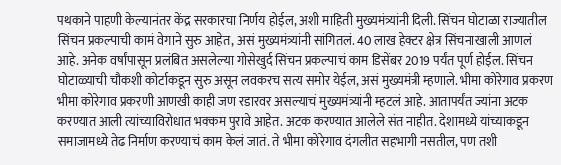पथकाने पाहणी केल्यानंतर केंद्र सरकारचा निर्णय होईल, अशी माहिती मुख्यमंत्र्यांनी दिली. सिंचन घोटाळा राज्यातील सिंचन प्रकल्पाची कामं वेगाने सुरु आहेत, असं मुख्यमंत्र्यांनी सांगितलं. 40 लाख हेक्टर क्षेत्र सिंचनाखाली आणलं आहे. अनेक वर्षांपासून प्रलंबित असलेल्या गोसेखुर्द सिंचन प्रकल्पाचं काम डिसेंबर 2019 पर्यंत पूर्ण होईल. सिंचन घोटाळ्याची चौकशी कोर्टाकडून सुरु असून लवकरच सत्य समोर येईल, असं मुख्यमंत्री म्हणाले. भीमा कोरेगाव प्रकरण भीमा कोरेगाव प्रकरणी आणखी काही जण रडारवर असल्याचं मुख्यमंत्र्यांनी म्हटलं आहे. आतापर्यंत ज्यांना अटक करण्यात आली त्यांच्याविरोधात भक्कम पुरावे आहेत. अटक करण्यात आलेले संत नाहीत. देशामध्ये यांच्याकडून समाजामध्ये तेढ निर्माण करण्याचं काम केलं जातं. ते भीमा कोरेगाव दंगलीत सहभागी नसतील, पण तशी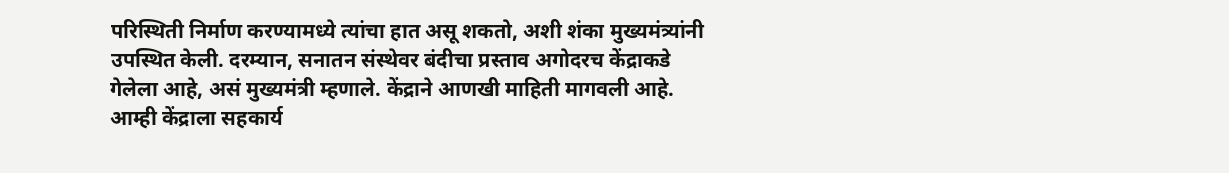परिस्थिती निर्माण करण्यामध्ये त्यांचा हात असू शकतो, अशी शंका मुख्यमंत्र्यांनी उपस्थित केली. दरम्यान, सनातन संस्थेवर बंदीचा प्रस्ताव अगोदरच केंद्राकडे गेलेला आहे, असं मुख्यमंत्री म्हणाले. केंद्राने आणखी माहिती मागवली आहे. आम्ही केंद्राला सहकार्य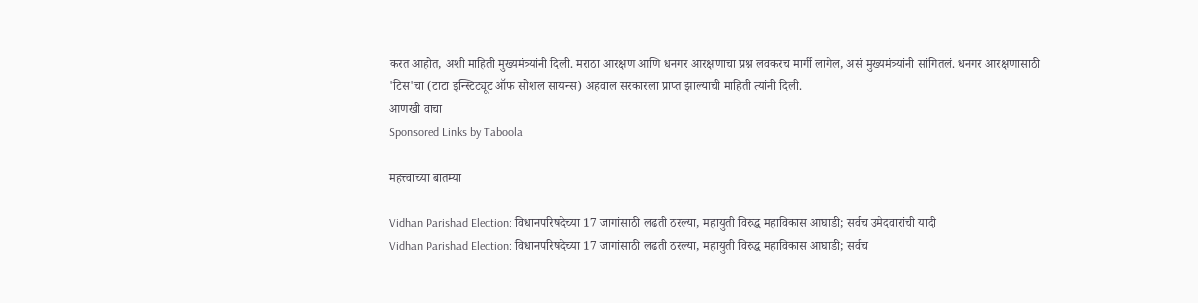करत आहोत, अशी माहिती मुख्यमंत्र्यांनी दिली. मराठा आरक्षण आणि धनगर आरक्षणाचा प्रश्न लवकरच मार्गी लागेल, असं मुख्यमंत्र्यांनी सांगितलं. धनगर आरक्षणासाठी 'टिस'चा (टाटा इन्स्टिट्यूट ऑफ सोशल सायन्स) अहवाल सरकारला प्राप्त झाल्याची माहिती त्यांनी दिली.
आणखी वाचा
Sponsored Links by Taboola

महत्त्वाच्या बातम्या

Vidhan Parishad Election: विधानपरिषदेच्या 17 जागांसाठी लढती ठरल्या, महायुती विरुद्ध महाविकास आघाडी; सर्वच उमेदवारांची यादी
Vidhan Parishad Election: विधानपरिषदेच्या 17 जागांसाठी लढती ठरल्या, महायुती विरुद्ध महाविकास आघाडी; सर्वच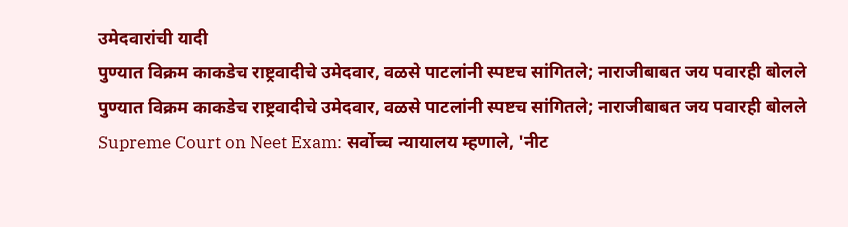उमेदवारांची यादी
पुण्यात विक्रम काकडेच राष्ट्रवादीचे उमेदवार, वळसे पाटलांनी स्पष्टच सांगितले; नाराजीबाबत जय पवारही बोलले
पुण्यात विक्रम काकडेच राष्ट्रवादीचे उमेदवार, वळसे पाटलांनी स्पष्टच सांगितले; नाराजीबाबत जय पवारही बोलले
Supreme Court on Neet Exam: सर्वोच्च न्यायालय म्हणाले, 'नीट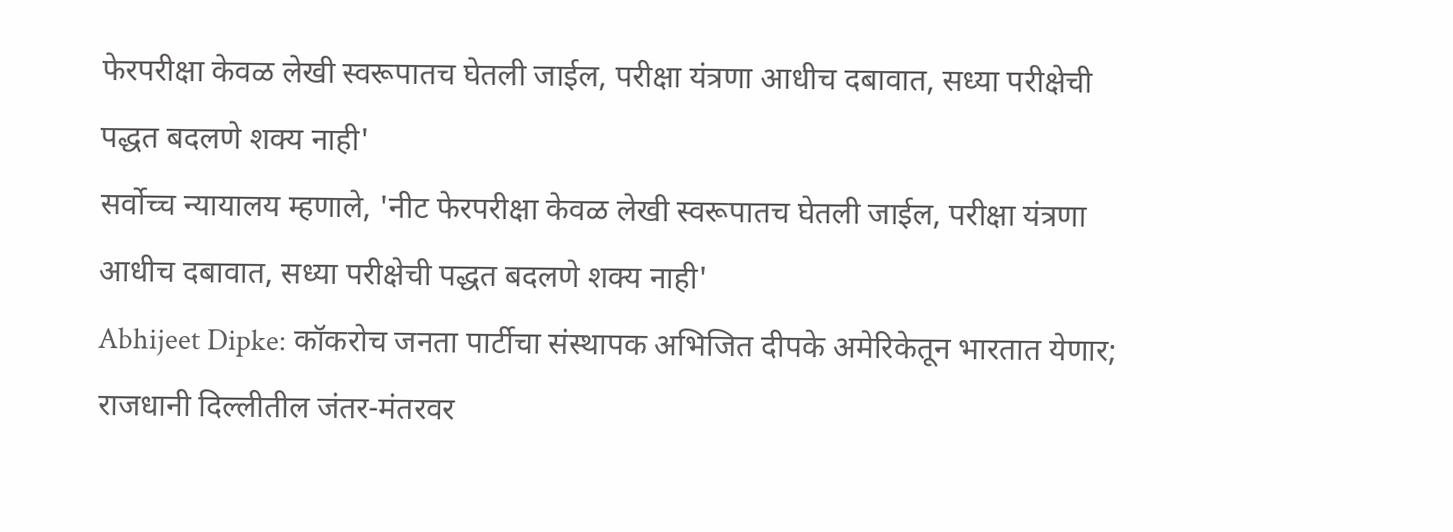फेरपरीक्षा केवळ लेखी स्वरूपातच घेतली जाईल, परीक्षा यंत्रणा आधीच दबावात, सध्या परीक्षेची पद्धत बदलणे शक्य नाही'
सर्वोच्च न्यायालय म्हणाले, 'नीट फेरपरीक्षा केवळ लेखी स्वरूपातच घेतली जाईल, परीक्षा यंत्रणा आधीच दबावात, सध्या परीक्षेची पद्धत बदलणे शक्य नाही'
Abhijeet Dipke: कॉकरोच जनता पार्टीचा संस्थापक अभिजित दीपके अमेरिकेतून भारतात येणार; राजधानी दिल्लीतील जंतर-मंतरवर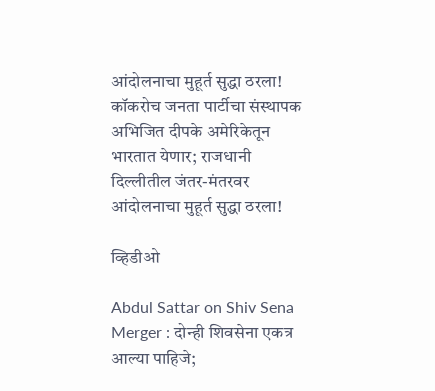आंदोलनाचा मुहूर्त सुद्धा ठरला!
कॉकरोच जनता पार्टीचा संस्थापक अभिजित दीपके अमेरिकेतून भारतात येणार; राजधानी दिल्लीतील जंतर-मंतरवर आंदोलनाचा मुहूर्त सुद्धा ठरला!

व्हिडीओ

Abdul Sattar on Shiv Sena Merger : दोन्ही शिवसेना एकत्र आल्या पाहिजे;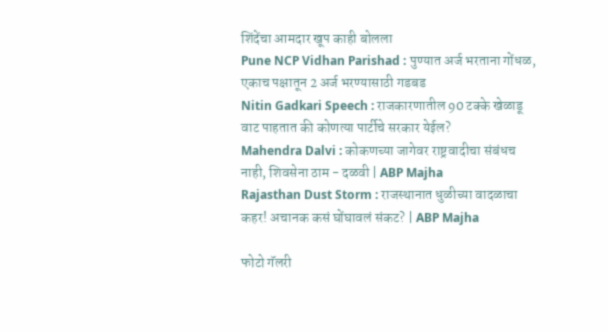शिंदेंचा आमदार खूप काही बोलला
Pune NCP Vidhan Parishad : पुण्यात अर्ज भरताना गोंधळ, एकाच पक्षातून 2 अर्ज भरण्यासाठी गडबड
Nitin Gadkari Speech : राजकारणातील 90 टक्के खेळाडू वाट पाहतात की कोणत्या पार्टीचे सरकार येईल?
Mahendra Dalvi : कोकणच्या जागेवर राष्ट्रवादीचा संबंधच नाही, शिवसेना ठाम - दळवी | ABP Majha
Rajasthan Dust Storm : राजस्थानात धुळीच्या वादळाचा कहर! अचानक कसं घोंघावलं संकट? | ABP Majha

फोटो गॅलरी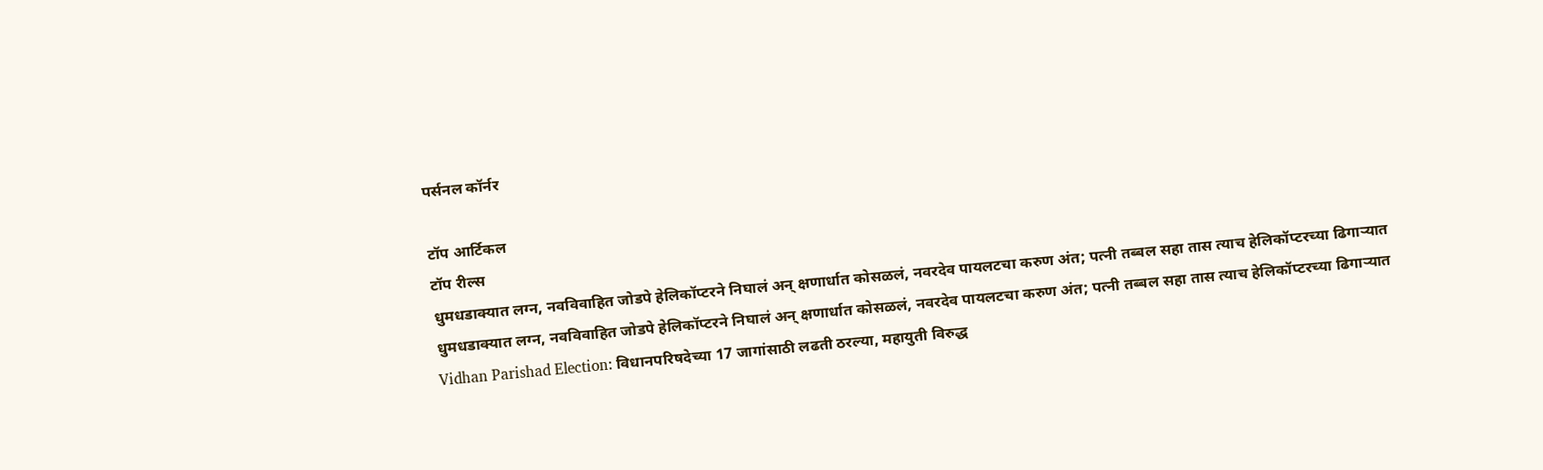पर्सनल कॉर्नर

टॉप आर्टिकल
टॉप रील्स
धुमधडाक्यात लग्न, नवविवाहित जोडपे हेलिकॉप्टरने निघालं अन् क्षणार्धात कोसळलं, नवरदेव पायलटचा करुण अंत; पत्नी तब्बल सहा तास त्याच हेलिकॉप्टरच्या ढिगाऱ्यात
धुमधडाक्यात लग्न, नवविवाहित जोडपे हेलिकॉप्टरने निघालं अन् क्षणार्धात कोसळलं, नवरदेव पायलटचा करुण अंत; पत्नी तब्बल सहा तास त्याच हेलिकॉप्टरच्या ढिगाऱ्यात
Vidhan Parishad Election: विधानपरिषदेच्या 17 जागांसाठी लढती ठरल्या, महायुती विरुद्ध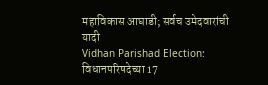महाविकास आघाडी; सर्वच उमेदवारांची यादी
Vidhan Parishad Election: विधानपरिषदेच्या 17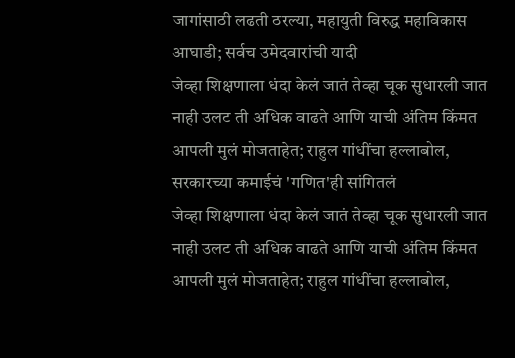जागांसाठी लढती ठरल्या, महायुती विरुद्ध महाविकास आघाडी; सर्वच उमेदवारांची यादी
जेव्हा शिक्षणाला धंदा केलं जातं तेव्हा चूक सुधारली जात नाही उलट ती अधिक वाढते आणि याची अंतिम किंमत आपली मुलं मोजताहेत; राहुल गांधींचा हल्लाबोल, सरकारच्या कमाईचं 'गणित'ही सांगितलं
जेव्हा शिक्षणाला धंदा केलं जातं तेव्हा चूक सुधारली जात नाही उलट ती अधिक वाढते आणि याची अंतिम किंमत आपली मुलं मोजताहेत; राहुल गांधींचा हल्लाबोल,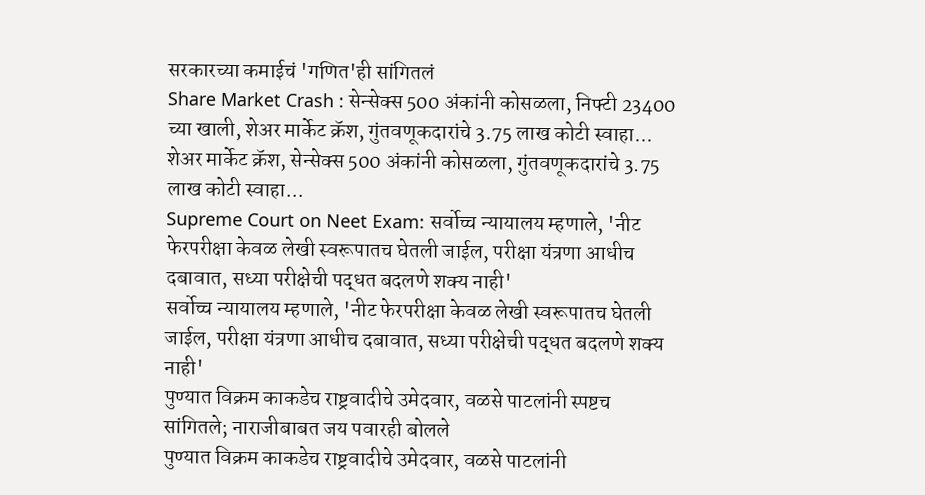सरकारच्या कमाईचं 'गणित'ही सांगितलं
Share Market Crash : सेन्सेक्स 500 अंकांनी कोसळला, निफ्टी 23400 च्या खाली, शेअर मार्केट क्रॅश, गुंतवणूकदारांचे 3.75 लाख कोटी स्वाहा...
शेअर मार्केट क्रॅश, सेन्सेक्स 500 अंकांनी कोसळला, गुंतवणूकदारांचे 3.75 लाख कोटी स्वाहा...
Supreme Court on Neet Exam: सर्वोच्च न्यायालय म्हणाले, 'नीट फेरपरीक्षा केवळ लेखी स्वरूपातच घेतली जाईल, परीक्षा यंत्रणा आधीच दबावात, सध्या परीक्षेची पद्धत बदलणे शक्य नाही'
सर्वोच्च न्यायालय म्हणाले, 'नीट फेरपरीक्षा केवळ लेखी स्वरूपातच घेतली जाईल, परीक्षा यंत्रणा आधीच दबावात, सध्या परीक्षेची पद्धत बदलणे शक्य नाही'
पुण्यात विक्रम काकडेच राष्ट्रवादीचे उमेदवार, वळसे पाटलांनी स्पष्टच सांगितले; नाराजीबाबत जय पवारही बोलले
पुण्यात विक्रम काकडेच राष्ट्रवादीचे उमेदवार, वळसे पाटलांनी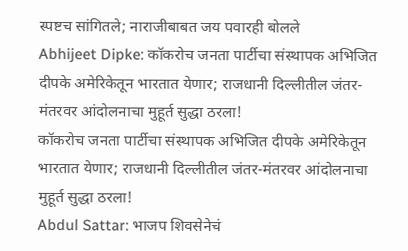स्पष्टच सांगितले; नाराजीबाबत जय पवारही बोलले
Abhijeet Dipke: कॉकरोच जनता पार्टीचा संस्थापक अभिजित दीपके अमेरिकेतून भारतात येणार; राजधानी दिल्लीतील जंतर-मंतरवर आंदोलनाचा मुहूर्त सुद्धा ठरला!
कॉकरोच जनता पार्टीचा संस्थापक अभिजित दीपके अमेरिकेतून भारतात येणार; राजधानी दिल्लीतील जंतर-मंतरवर आंदोलनाचा मुहूर्त सुद्धा ठरला!
Abdul Sattar: भाजप शिवसेनेचं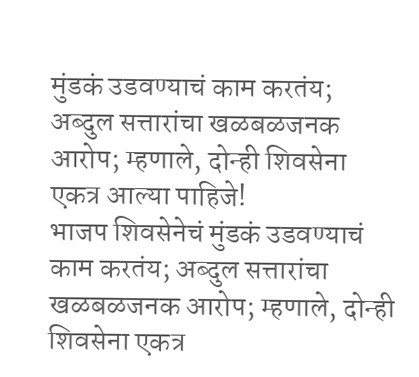मुंडकं उडवण्याचं काम करतंय; अब्दुल सत्तारांचा खळबळजनक आरोप; म्हणाले, दोन्ही शिवसेना एकत्र आल्या पाहिजे!
भाजप शिवसेनेचं मुंडकं उडवण्याचं काम करतंय; अब्दुल सत्तारांचा खळबळजनक आरोप; म्हणाले, दोन्ही शिवसेना एकत्र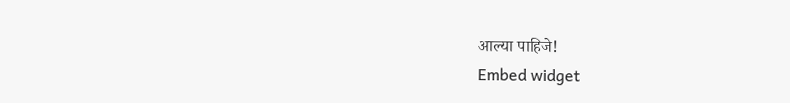आल्या पाहिजे!
Embed widget